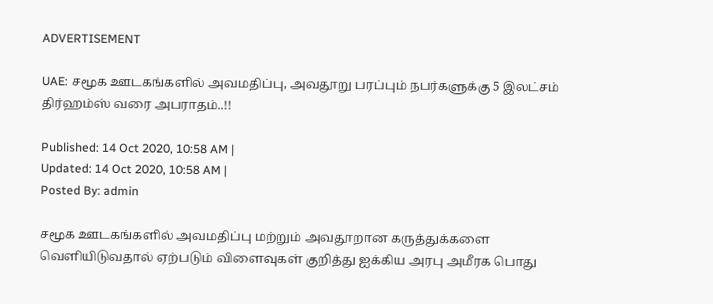ADVERTISEMENT

UAE: சமூக ஊடகங்களில் அவமதிப்பு, அவதூறு பரப்பும் நபர்களுக்கு 5 இலட்சம் திர்ஹம்ஸ் வரை அபராதம்..!!

Published: 14 Oct 2020, 10:58 AM |
Updated: 14 Oct 2020, 10:58 AM |
Posted By: admin

சமூக ஊடகங்களில் அவமதிப்பு மற்றும் அவதூறான கருத்துக்களை வெளியிடுவதால் ஏற்படும் விளைவுகள் குறித்து ஐக்கிய அரபு அமீரக பொது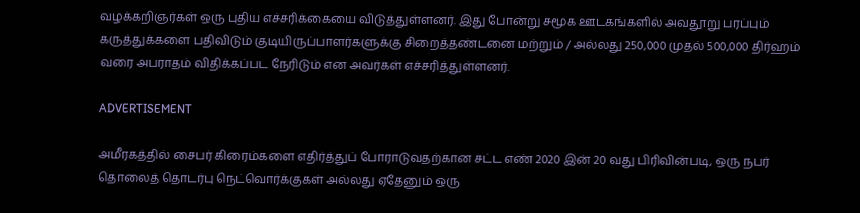வழக்கறிஞர்கள் ஒரு புதிய எச்சரிக்கையை விடுத்துள்ளனர். இது போன்று சமூக ஊடகங்களில் அவதூறு பரப்பும் கருத்துக்களை பதிவிடும் குடியிருப்பாளர்களுக்கு சிறைத்தண்டனை மற்றும் / அல்லது 250,000 முதல் 500,000 திர்ஹம் வரை அபராதம் விதிக்கப்பட நேரிடும் என அவர்கள் எச்சரித்துள்ளனர்.

ADVERTISEMENT

அமீரகத்தில் சைபர் கிரைம்களை எதிர்த்துப் போராடுவதற்கான சட்ட எண் 2020 இன் 20 வது பிரிவின்படி, ஒரு நபர் தொலைத் தொடர்பு நெட்வொர்க்குகள் அல்லது ஏதேனும் ஒரு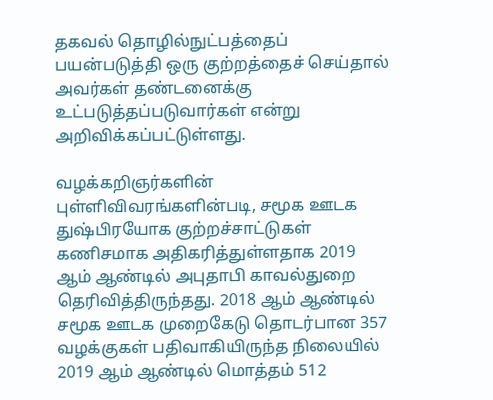தகவல் தொழில்நுட்பத்தைப் பயன்படுத்தி ஒரு குற்றத்தைச் செய்தால் அவர்கள் தண்டனைக்கு உட்படுத்தப்படுவார்கள் என்று அறிவிக்கப்பட்டுள்ளது.

வழக்கறிஞர்களின் புள்ளிவிவரங்களின்படி, சமூக ஊடக துஷ்பிரயோக குற்றச்சாட்டுகள் கணிசமாக அதிகரித்துள்ளதாக 2019 ஆம் ஆண்டில் அபுதாபி காவல்துறை தெரிவித்திருந்தது. 2018 ஆம் ஆண்டில் சமூக ஊடக முறைகேடு தொடர்பான 357 வழக்குகள் பதிவாகியிருந்த நிலையில் 2019 ஆம் ஆண்டில் மொத்தம் 512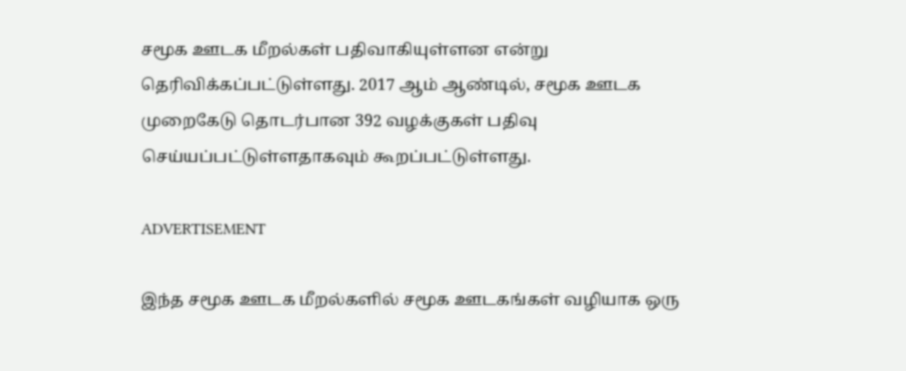சமூக ஊடக மீறல்கள் பதிவாகியுள்ளன என்று தெரிவிக்கப்பட்டுள்ளது. 2017 ஆம் ஆண்டில், சமூக ஊடக முறைகேடு தொடர்பான 392 வழக்குகள் பதிவு செய்யப்பட்டுள்ளதாகவும் கூறப்பட்டுள்ளது.

ADVERTISEMENT

இந்த சமூக ஊடக மீறல்களில் சமூக ஊடகங்கள் வழியாக ஒரு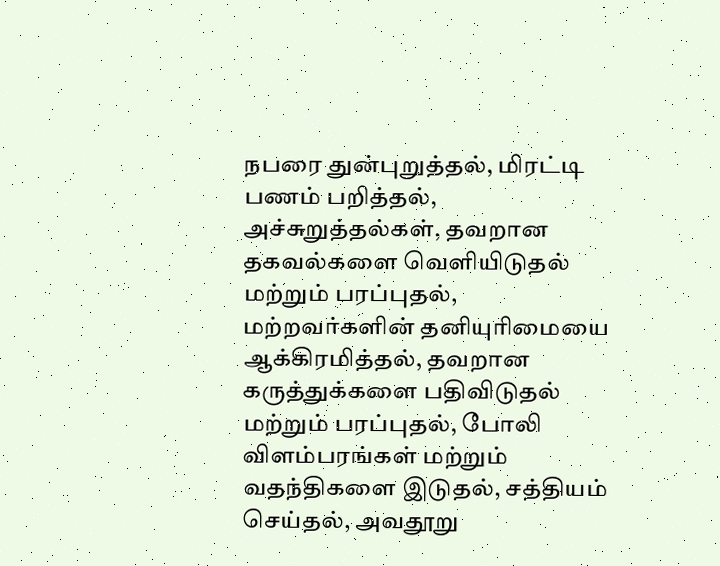நபரை துன்புறுத்தல், மிரட்டி பணம் பறித்தல், அச்சுறுத்தல்கள், தவறான தகவல்களை வெளியிடுதல் மற்றும் பரப்புதல், மற்றவர்களின் தனியுரிமையை ஆக்கிரமித்தல், தவறான கருத்துக்களை பதிவிடுதல் மற்றும் பரப்புதல், போலி விளம்பரங்கள் மற்றும் வதந்திகளை இடுதல், சத்தியம் செய்தல், அவதூறு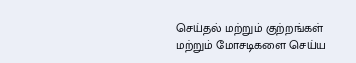செய்தல் மற்றும் குற்றங்கள் மற்றும் மோசடிகளை செய்ய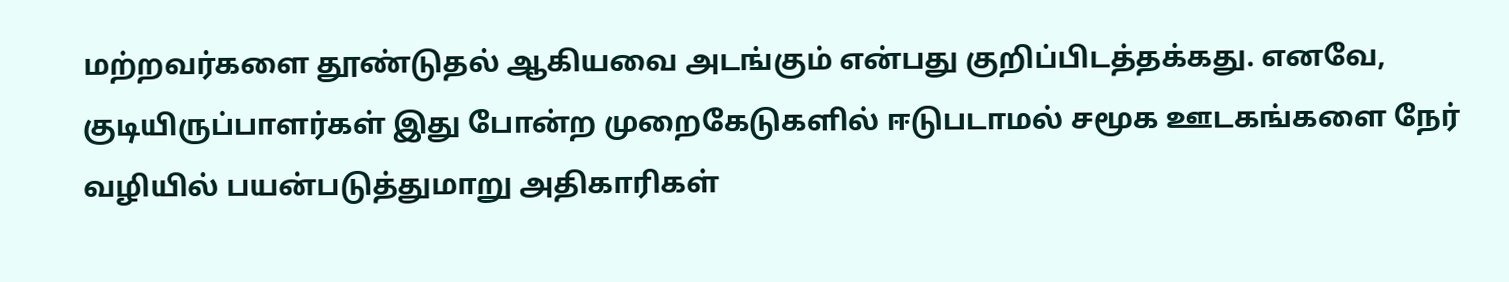மற்றவர்களை தூண்டுதல் ஆகியவை அடங்கும் என்பது குறிப்பிடத்தக்கது. எனவே, குடியிருப்பாளர்கள் இது போன்ற முறைகேடுகளில் ஈடுபடாமல் சமூக ஊடகங்களை நேர் வழியில் பயன்படுத்துமாறு அதிகாரிகள்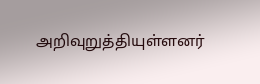அறிவுறுத்தியுள்ளனர்